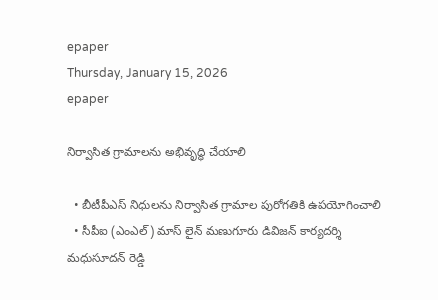epaper
Thursday, January 15, 2026
epaper

నిర్వాసిత గ్రామాలను అభివృద్ధి చేయాలి

  • బీటీపీఎస్ నిధులను నిర్వాసిత గ్రామాల పురోగతికి ఉపయోగించాలి
  • సీపీఐ (ఎంఎల్) మాస్ లైన్ మణుగూరు డివిజన్ కార్యదర్శి మధుసూదన్ రెడ్డి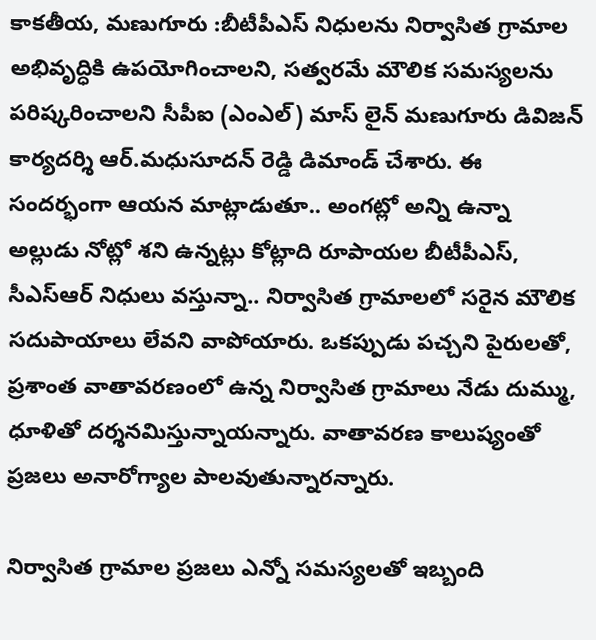కాకతీయ, మణుగూరు :బీటీపీఎస్ నిధులను నిర్వాసిత గ్రామాల అభివృద్ధికి ఉపయోగించాలని, సత్వరమే మౌలిక సమస్యలను పరిష్కరించాలని సీపీఐ (ఎంఎల్) మాస్ లైన్ మణుగూరు డివిజన్ కార్యదర్శి ఆర్.మధుసూదన్ రెడ్డి డిమాండ్ చేశారు. ఈ సందర్భంగా ఆయన మాట్లాడుతూ.. అంగట్లో అన్ని ఉన్నా అల్లుడు నోట్లో శని ఉన్నట్లు కోట్లాది రూపాయల బీటీపీఎస్, సీఎస్ఆర్ నిధులు వస్తున్నా.. నిర్వాసిత గ్రామాలలో సరైన మౌలిక సదుపాయాలు లేవని వాపోయారు. ఒకప్పుడు పచ్చని పైరులతో, ప్రశాంత వాతావరణంలో ఉన్న నిర్వాసిత గ్రామాలు నేడు దుమ్ము, ధూళితో దర్శనమిస్తున్నాయన్నారు. వాతావరణ కాలుష్యంతో ప్రజలు అనారోగ్యాల పాలవుతున్నారన్నారు.

నిర్వాసిత గ్రామాల ప్రజలు ఎన్నో సమస్యలతో ఇబ్బంది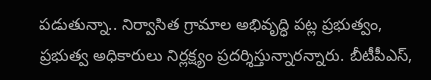పడుతున్నా.. నిర్వాసిత గ్రామాల అభివృద్ధి పట్ల ప్రభుత్వం, ప్రభుత్వ అధికారులు నిర్లక్ష్యం ప్రదర్శిస్తున్నారన్నారు. బీటీపీఎస్,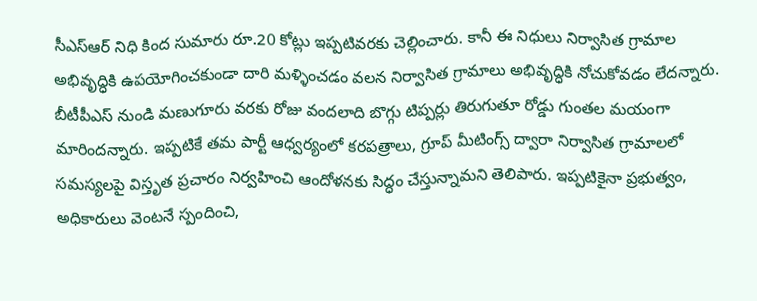సీఎస్ఆర్ నిధి కింద సుమారు రూ.20 కోట్లు ఇప్పటివరకు చెల్లించారు. కానీ ఈ నిధులు నిర్వాసిత గ్రామాల అభివృద్ధికి ఉపయోగించకుండా దారి మళ్ళించడం వలన నిర్వాసిత గ్రామాలు అభివృద్ధికి నోచుకోవడం లేదన్నారు. బీటీపీఎస్ నుండి మణుగూరు వరకు రోజు వందలాది బొగ్గు టిప్పర్లు తిరుగుతూ రోడ్డు గుంతల మయంగా మారిందన్నారు. ఇప్పటికే తమ పార్టీ ఆధ్వర్యంలో కరపత్రాలు, గ్రూప్ మీటింగ్స్ ద్వారా నిర్వాసిత గ్రామాలలో సమస్యలపై విస్తృత ప్రచారం నిర్వహించి ఆందోళనకు సిద్ధం చేస్తున్నామని తెలిపారు. ఇప్పటికైనా ప్రభుత్వం, అధికారులు వెంటనే స్పందించి,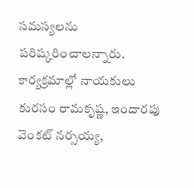సమస్యలను పరిష్కరించాలన్నారు. కార్యక్రమాల్లో నాయకులు కురసం రామకృష్ణ, ఇందారపు వెంకట్ నర్సయ్య,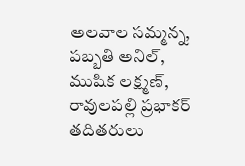అలవాల సమ్మన్న, పబ్బతి అనిల్, ముషిక లక్ష్మణ్, రావులపల్లి ప్రభాకర్ తదితరులు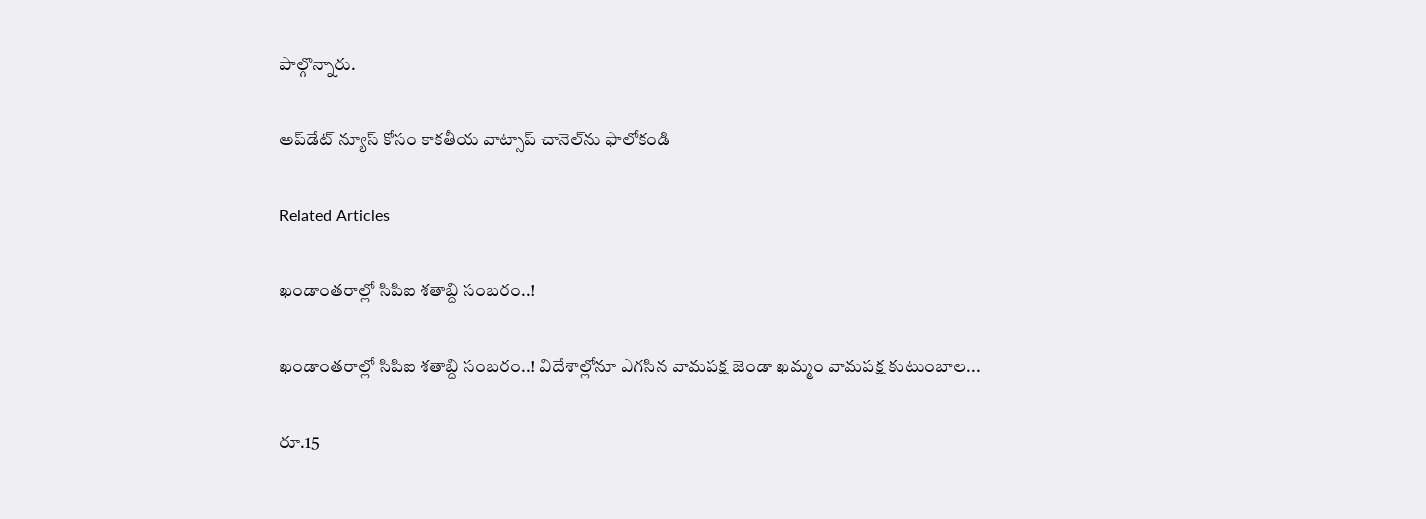పాల్గొన్నారు.

అప్‌డేట్ న్యూస్ కోసం కాక‌తీయ వాట్సాప్ చానెల్‌ను ఫాలోకండి

Related Articles

ఖండాంతరాల్లో సిపిఐ శతాబ్ది సంబరం..!

ఖండాంతరాల్లో సిపిఐ శతాబ్ది సంబరం..! విదేశాల్లోనూ ఎగసిన వామపక్ష జెండా ఖమ్మం వామపక్ష కుటుంబాల...

రూ.15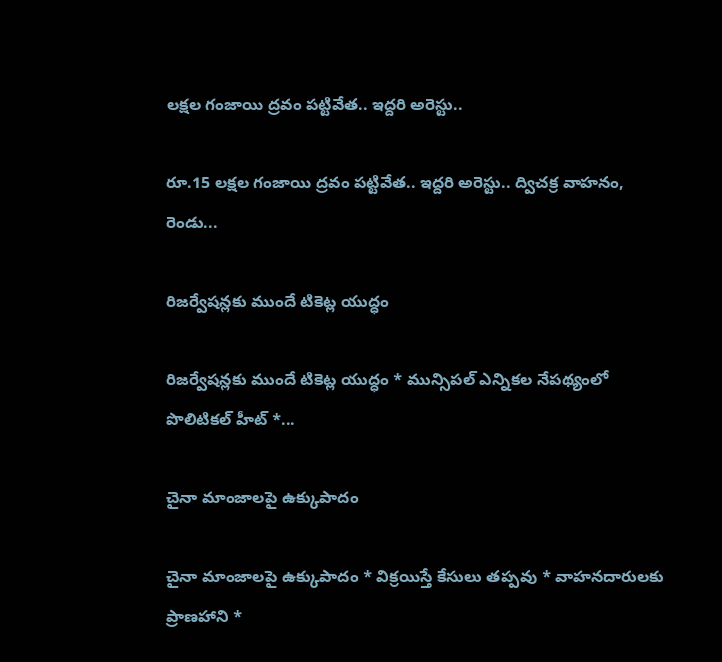లక్షల గంజాయి ద్రవం పట్టివేత.. ఇద్ద‌రి అరెస్టు..

రూ.15 లక్షల గంజాయి ద్రవం పట్టివేత.. ఇద్ద‌రి అరెస్టు.. ద్విచక్ర వాహనం, రెండు...

రిజర్వేషన్లకు ముందే టికెట్ల యుద్ధం

రిజర్వేషన్లకు ముందే టికెట్ల యుద్ధం * మున్సిపల్ ఎన్నికల నేపథ్యంలో పొలిటికల్ హీట్ *...

చైనా మాంజాలపై ఉక్కుపాదం

చైనా మాంజాలపై ఉక్కుపాదం * విక్రయిస్తే కేసులు తప్పవు * వాహనదారులకు ప్రాణహాని *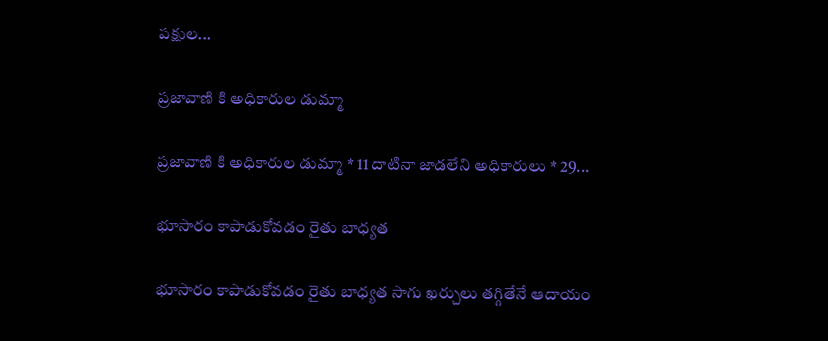పక్షుల...

ప్రజావాణి కి అధికారుల డుమ్మా

ప్రజావాణి కి అధికారుల డుమ్మా * 11 దాటినా జాడలేని అధికారులు * 29...

భూసారం కాపాడుకోవడం రైతు బాధ్యత

భూసారం కాపాడుకోవడం రైతు బాధ్యత సాగు ఖర్చులు త‌గ్గితేనే ఆదాయం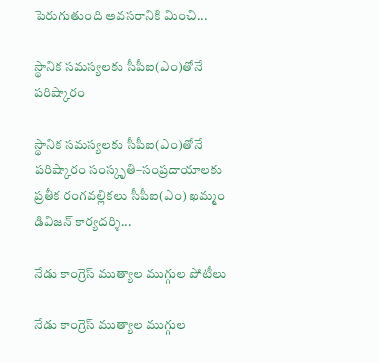పెరుగుతుంది అవసరానికి మించి...

స్థానిక సమస్యలకు సీపీఐ(ఎం)తోనే పరిష్కారం

స్థానిక సమస్యలకు సీపీఐ(ఎం)తోనే పరిష్కారం సంస్కృతి–సంప్రదాయాలకు ప్రతీక రంగవల్లికలు సీపీఐ(ఎం) ఖమ్మం డివిజన్ కార్యదర్శి...

నేడు కాంగ్రెస్‌ ముత్యాల ముగ్గుల పోటీలు

నేడు కాంగ్రెస్‌ ముత్యాల ముగ్గుల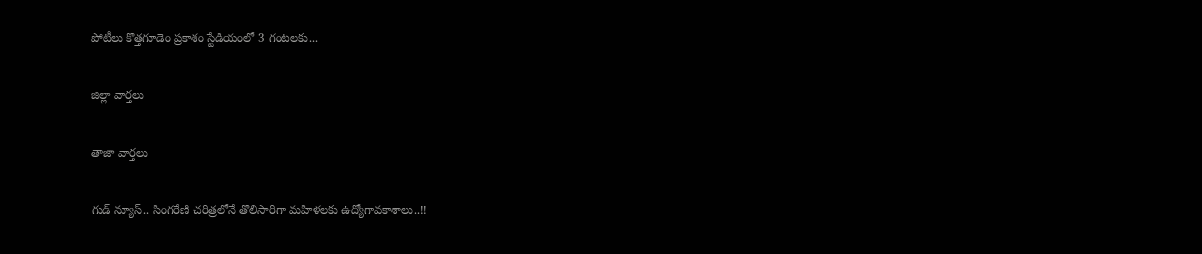పోటీలు కొత్తగూడెం ప్రకాశం స్టేడియంలో 3 గంటలకు...

జిల్లా వార్త‌లు

తాజా వార్త‌లు

గుడ్ న్యూస్.. సింగరేణి చరిత్రలోనే తొలిసారిగా మ‌హిళ‌ల‌కు ఉద్యోగావ‌కాశాలు..!!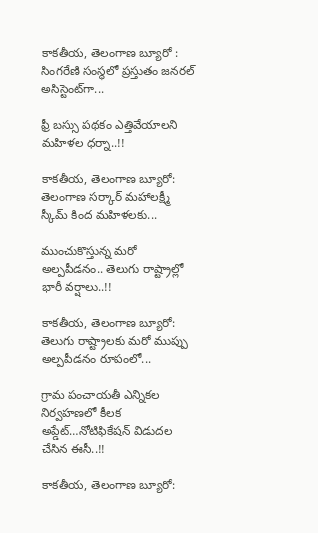కాక‌తీయ‌, తెలంగాణ బ్యూరో : సింగరేణి సంస్థలో ప్రస్తుతం జనరల్ అసిస్టెంట్‌గా...

ఫ్రీ బస్సు పథకం ఎత్తివేయాలని మహిళల ధర్నా..!!

కాకతీయ, తెలంగాణ బ్యూరో: తెలంగాణ సర్కార్ మహాలక్ష్మీ స్కీమ్ కింద మహిళలకు...

ముంచుకొస్తున్న మరో అల్పపీడనం.. తెలుగు రాష్ట్రాల్లో భారీ వర్షాలు..!!

కాకతీయ, తెలంగాణ బ్యూరో: తెలుగు రాష్ట్రాలకు మరో ముప్పు అల్పపీడనం రూపంలో...

గ్రామ పంచాయ‌తీ ఎన్నిక‌ల నిర్వ‌హ‌ణ‌లో కీల‌క అప్డేట్‌…నోటిఫికేషన్ విడుదల చేసిన ఈసీ..!!

కాకతీయ, తెలంగాణ బ్యూరో: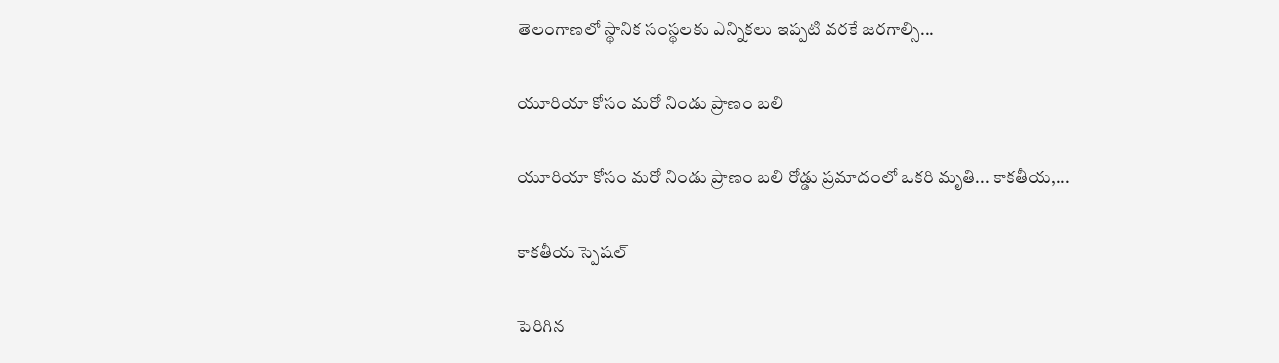తెలంగాణలో స్థానిక సంస్థలకు ఎన్నికలు ఇప్పటి వరకే జరగాల్సి...

యూరియా కోసం మరో నిండు ప్రాణం బలి

యూరియా కోసం మరో నిండు ప్రాణం బలి రోడ్డు ప్రమాదంలో ఒకరి మృతి... కాకతీయ,...

కాక‌తీయ స్పెష‌ల్‌

పెరిగిన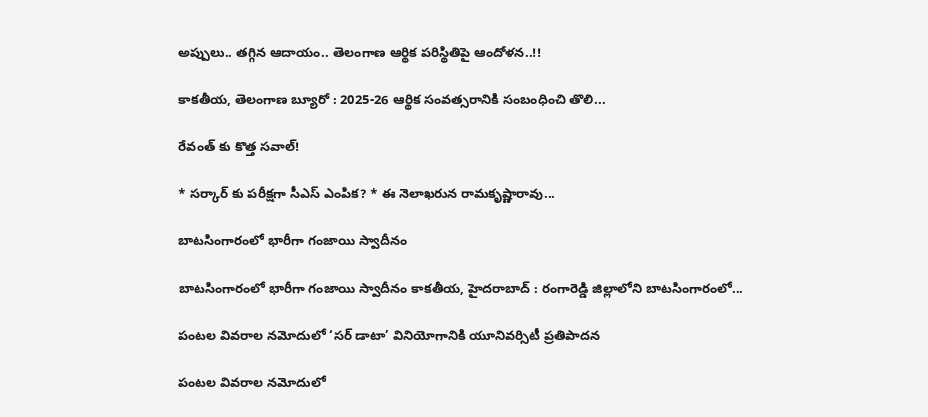అప్పులు.. తగ్గిన ఆదాయం.. తెలంగాణ ఆర్థిక పరిస్థితిపై ఆందోళన..!!

కాకతీయ, తెలంగాణ బ్యూరో : 2025-26 ఆర్థిక సంవత్సరానికి సంబంధించి తొలి...

రేవంత్ కు కొత్త సవాల్!

* సర్కార్ కు పరీక్షగా సీఎస్ ఎంపిక? * ఈ నెలాఖరున రామకృష్ణారావు...

బాటసింగారంలో భారీగా గంజాయి స్వాదీనం

బాటసింగారంలో భారీగా గంజాయి స్వాదీనం కాక‌తీయ‌, హైదరాబాద్ : రంగారెడ్డి జిల్లాలోని బాటసింగారంలో...

పంటల వివరాల నమోదులో ‘సర్ డాటా’ వినియోగానికి యూనివర్సిటీ ప్రతిపాదన

పంటల వివరాల నమోదులో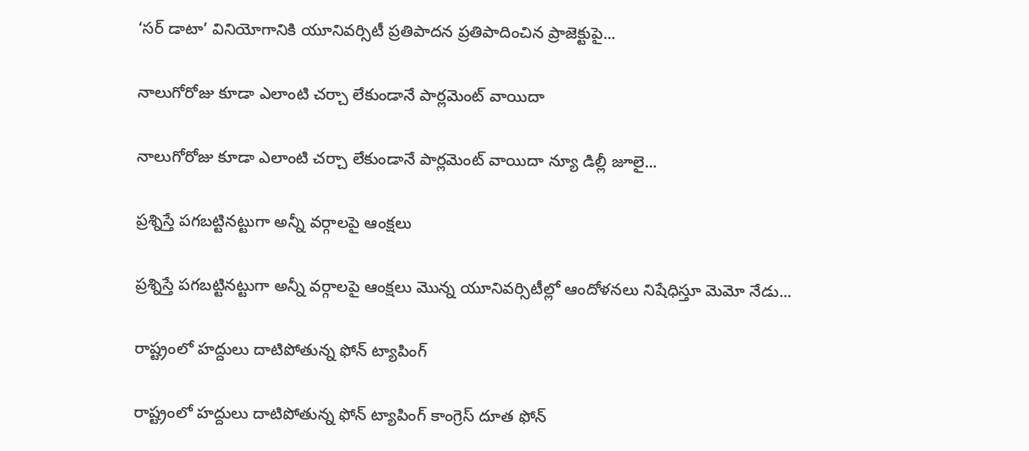‘సర్ డాటా’ వినియోగానికి యూనివర్సిటీ ప్రతిపాదన ప్రతిపాదించిన ప్రాజెక్టుపై...

నాలుగోరోజు కూడా ఎలాంటి చర్చా లేకుండానే పార్లమెంట్ వాయిదా

నాలుగోరోజు కూడా ఎలాంటి చర్చా లేకుండానే పార్లమెంట్ వాయిదా న్యూ డిల్లీ జూలై...

ప్రశ్నిస్తే పగబట్టినట్టుగా అన్నీ వర్గాలపై ఆంక్షలు

ప్రశ్నిస్తే పగబట్టినట్టుగా అన్నీ వర్గాలపై ఆంక్షలు మొన్న యూనివర్సిటీల్లో ఆందోళనలు నిషేధిస్తూ మెమో నేడు...

రాష్ట్రంలో హద్దులు దాటిపోతున్న ఫోన్‌ ట్యాపింగ్‌

రాష్ట్రంలో హద్దులు దాటిపోతున్న ఫోన్‌ ట్యాపింగ్‌ కాంగ్రెస్‌ దూత ఫోన్‌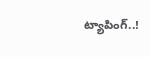ట్యాపింగ్‌..!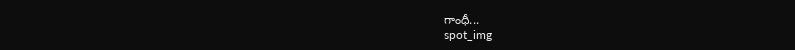గాంధీ...
spot_img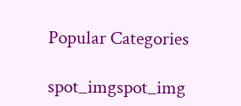Popular Categories

spot_imgspot_img